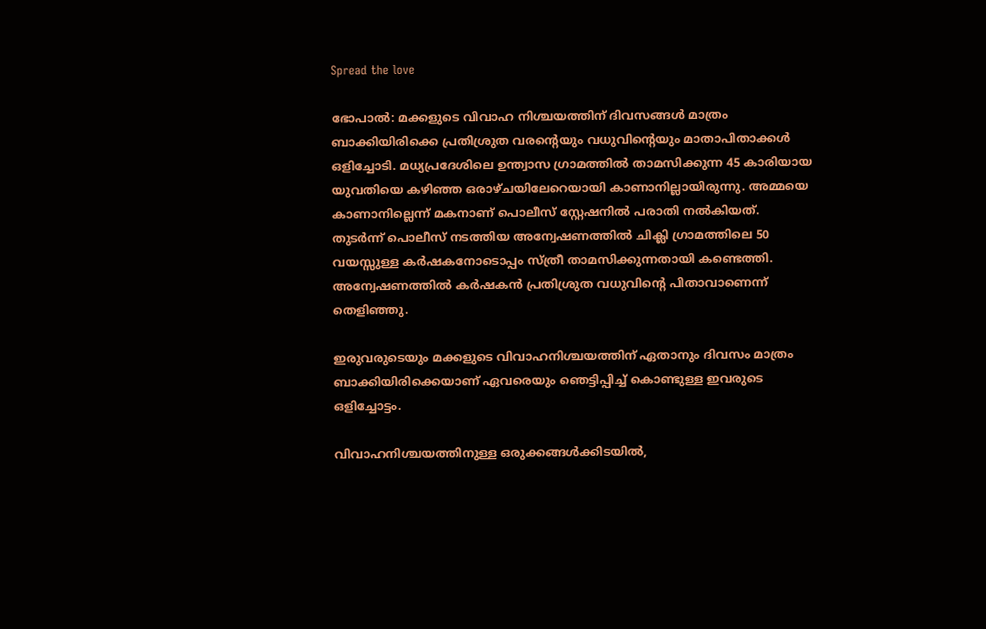Spread the love

ഭോപാൽ: മക്കളുടെ വിവാഹ നിശ്ചയത്തിന് ദിവസങ്ങൾ മാത്രം ബാക്കിയിരിക്കെ പ്രതിശ്രുത വരന്റെയും വധുവിന്റെയും മാതാപിതാക്കൾ ഒളിച്ചോടി. മധ്യപ്രദേശിലെ ഉന്ത്വാസ ഗ്രാമത്തിൽ താമസിക്കുന്ന 45 കാരിയായ യുവതിയെ കഴിഞ്ഞ ഒരാഴ്ചയിലേറെയായി കാണാനില്ലായിരുന്നു. അമ്മയെ കാണാനില്ലെന്ന് മകനാണ് പൊലീസ് സ്റ്റേഷനിൽ പരാതി നൽകിയത്. തുടർന്ന് പൊലീസ് നടത്തിയ അന്വേഷണത്തിൽ ചിക്ലി ഗ്രാമത്തിലെ 50 വയസ്സുള്ള കർഷകനോടൊപ്പം സ്ത്രീ താമസിക്കുന്നതായി കണ്ടെത്തി. അന്വേഷണത്തിൽ കർഷകൻ പ്രതിശ്രുത വധുവിന്റെ പിതാവാണെന്ന് തെളിഞ്ഞു.

ഇരുവരുടെയും മക്കളുടെ വിവാഹനിശ്ചയത്തിന് ഏതാനും ദിവസം മാത്രം ബാക്കിയിരിക്കെയാണ് ഏവരെയും ഞെട്ടിപ്പിച്ച് കൊണ്ടുള്ള ഇവരുടെ ഒളിച്ചോട്ടം.

വിവാഹനിശ്ചയത്തിനുള്ള ഒരുക്കങ്ങൾക്കിടയിൽ,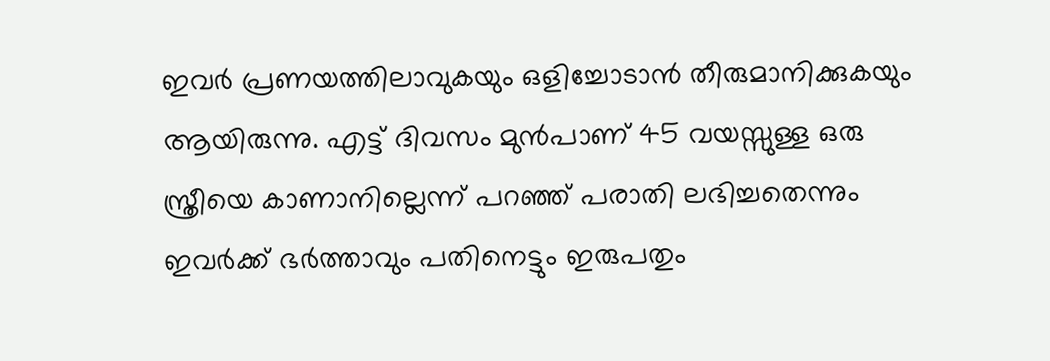ഇവർ പ്രണയത്തിലാവുകയും ഒളിച്ചോടാൻ തീരുമാനിക്കുകയും ആയിരുന്നു. എട്ട് ദിവസം മുൻപാണ് 45 വയസ്സുള്ള ഒരു സ്ത്രീയെ കാണാനില്ലെന്ന് പറഞ്ഞ് പരാതി ലഭിച്ചതെന്നും ഇവർക്ക് ഭർത്താവും പതിനെട്ടും ഇരുപതും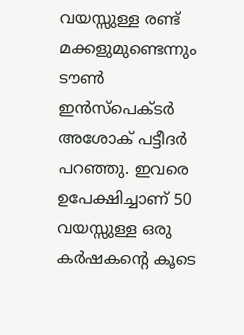വയസ്സുള്ള രണ്ട് മക്കളുമുണ്ടെന്നും ടൗൺ ഇൻസ്പെക്ടർ അശോക് പട്ടീദർ പറഞ്ഞു. ഇവരെ ഉപേക്ഷിച്ചാണ് 50 വയസ്സുള്ള ഒരു കർഷകന്റെ കൂടെ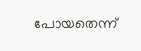പോയതെന്ന്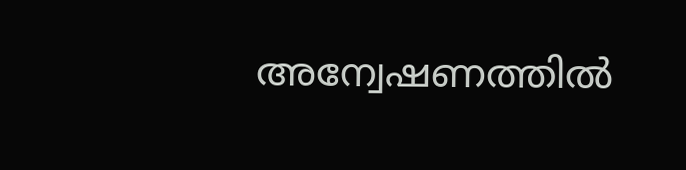അന്വേഷണത്തിൽ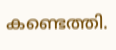കണ്ടെത്തി.